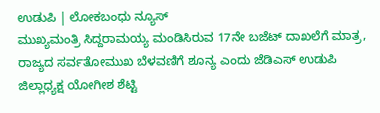ಉಡುಪಿ | ಲೋಕಬಂಧು ನ್ಯೂಸ್
ಮುಖ್ಯಮಂತ್ರಿ ಸಿದ್ದರಾಮಯ್ಯ ಮಂಡಿಸಿರುವ 17ನೇ ಬಜೆಟ್ ದಾಖಲೆಗೆ ಮಾತ್ರ, ರಾಜ್ಯದ ಸರ್ವತೋಮುಖ ಬೆಳವಣಿಗೆ ಶೂನ್ಯ ಎಂದು ಜೆಡಿಎಸ್ ಉಡುಪಿ ಜಿಲ್ಲಾಧ್ಯಕ್ಷ ಯೋಗೀಶ ಶೆಟ್ಟಿ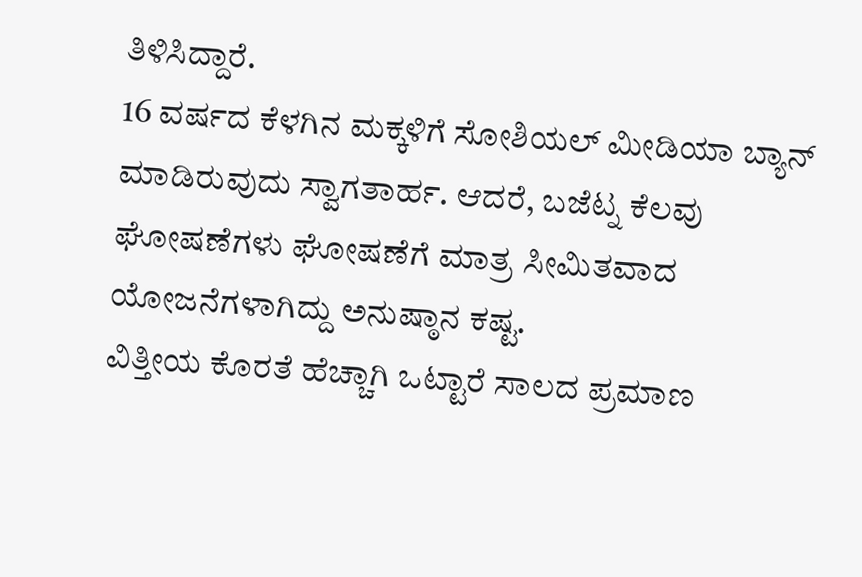ತಿಳಿಸಿದ್ದಾರೆ.
16 ವರ್ಷದ ಕೆಳಗಿನ ಮಕ್ಕಳಿಗೆ ಸೋಶಿಯಲ್ ಮೀಡಿಯಾ ಬ್ಯಾನ್ ಮಾಡಿರುವುದು ಸ್ವಾಗತಾರ್ಹ. ಆದರೆ, ಬಜೆಟ್ನ ಕೆಲವು ಘೋಷಣೆಗಳು ಘೋಷಣೆಗೆ ಮಾತ್ರ ಸೀಮಿತವಾದ ಯೋಜನೆಗಳಾಗಿದ್ದು ಅನುಷ್ಠಾನ ಕಷ್ಟ.
ವಿತ್ತೀಯ ಕೊರತೆ ಹೆಚ್ಚಾಗಿ ಒಟ್ಟಾರೆ ಸಾಲದ ಪ್ರಮಾಣ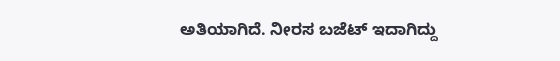ಅತಿಯಾಗಿದೆ. ನೀರಸ ಬಜೆಟ್ ಇದಾಗಿದ್ದು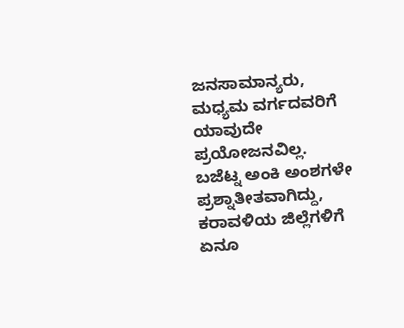ಜನಸಾಮಾನ್ಯರು, ಮಧ್ಯಮ ವರ್ಗದವರಿಗೆ ಯಾವುದೇ ಪ್ರಯೋಜನವಿಲ್ಲ.
ಬಜೆಟ್ನ ಅಂಕಿ ಅಂಶಗಳೇ ಪ್ರಶ್ನಾತೀತವಾಗಿದ್ದು, ಕರಾವಳಿಯ ಜಿಲ್ಲೆಗಳಿಗೆ ಏನೂ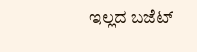ಇಲ್ಲದ ಬಜೆಟ್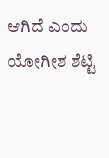ಆಗಿದೆ ಎಂದು ಯೋಗೀಶ ಶೆಟ್ಟಿ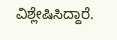ವಿಶ್ಲೇಷಿಸಿದ್ದಾರೆ.